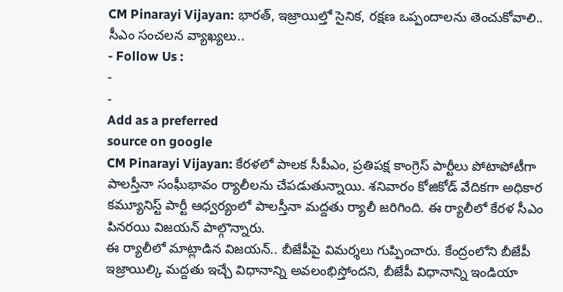CM Pinarayi Vijayan: భారత్, ఇజ్రాయిల్తో సైనిక, రక్షణ ఒప్పందాలను తెంచుకోవాలి.. సీఎం సంచలన వ్యాఖ్యలు..
- Follow Us :
-
-
Add as a preferred
source on google
CM Pinarayi Vijayan: కేరళలో పాలక సీపీఎం, ప్రతిపక్ష కాంగ్రెస్ పార్టీలు పోటాపోటీగా పాలస్తీనా సంఘీభావం ర్యాలీలను చేపడుతున్నాయి. శనివారం కోజికోడ్ వేదికగా అధికార కమ్యూనిస్ట్ పార్టీ ఆధ్వర్యంలో పాలస్తీనా మద్దతు ర్యాలీ జరిగింది. ఈ ర్యాలీలో కేరళ సీఎం పినరయి విజయన్ పాల్గొన్నారు.
ఈ ర్యాలీలో మాట్లాడిన విజయన్.. బీజేపీపై విమర్శలు గుప్పించారు. కేంద్రంలోని బీజేపీ ఇజ్రాయిల్కి మద్దతు ఇచ్చే విధానాన్ని అవలంభిస్తోందని, బీజేపీ విధానాన్ని ఇండియా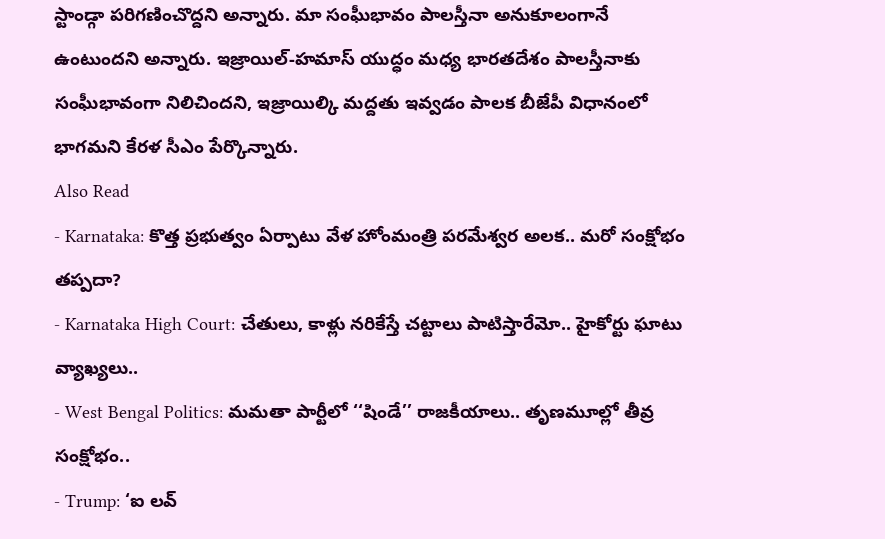స్టాండ్గా పరిగణించొద్దని అన్నారు. మా సంఘీభావం పాలస్తీనా అనుకూలంగానే ఉంటుందని అన్నారు. ఇజ్రాయిల్-హమాస్ యుద్ధం మధ్య భారతదేశం పాలస్తీనాకు సంఘీభావంగా నిలిచిందని, ఇజ్రాయిల్కి మద్దతు ఇవ్వడం పాలక బీజేపీ విధానంలో భాగమని కేరళ సీఎం పేర్కొన్నారు.
Also Read
- Karnataka: కొత్త ప్రభుత్వం ఏర్పాటు వేళ హోంమంత్రి పరమేశ్వర అలక.. మరో సంక్షోభం తప్పదా?
- Karnataka High Court: చేతులు, కాళ్లు నరికేస్తే చట్టాలు పాటిస్తారేమో.. హైకోర్టు ఘాటు వ్యాఖ్యలు..
- West Bengal Politics: మమతా పార్టీలో ‘‘షిండే’’ రాజకీయాలు.. తృణమూల్లో తీవ్ర సంక్షోభం..
- Trump: ‘ఐ లవ్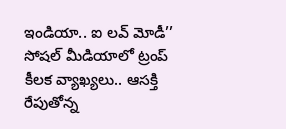ఇండియా.. ఐ లవ్ మోడీ’’ సోషల్ మీడియాలో ట్రంప్ కీలక వ్యాఖ్యలు.. ఆసక్తి రేపుతోన్న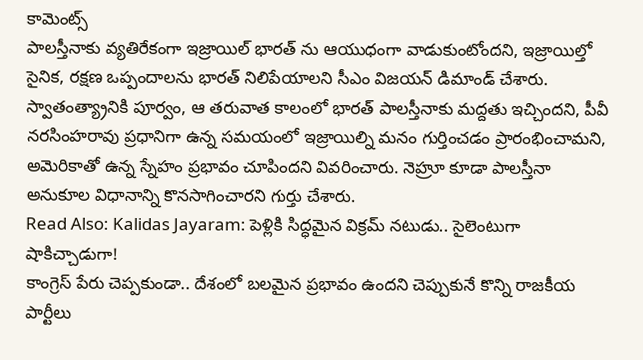కామెంట్స్
పాలస్తీనాకు వ్యతిరేకంగా ఇజ్రాయిల్ భారత్ ను ఆయుధంగా వాడుకుంటోందని, ఇజ్రాయిల్తో సైనిక, రక్షణ ఒప్పందాలను భారత్ నిలిపేయాలని సీఎం విజయన్ డిమాండ్ చేశారు. స్వాతంత్య్రానికి పూర్వం, ఆ తరువాత కాలంలో భారత్ పాలస్తీనాకు మద్దతు ఇచ్చిందని, పీవీ నరసింహరావు ప్రధానిగా ఉన్న సమయంలో ఇజ్రాయిల్ని మనం గుర్తించడం ప్రారంభించామని, అమెరికాతో ఉన్న స్నేహం ప్రభావం చూపిందని వివరించారు. నెహ్రూ కూడా పాలస్తీనా అనుకూల విధానాన్ని కొనసాగించారని గుర్తు చేశారు.
Read Also: Kalidas Jayaram: పెళ్లికి సిద్ధమైన విక్రమ్ నటుడు.. సైలెంటుగా షాకిచ్చాడుగా!
కాంగ్రెస్ పేరు చెప్పకుండా.. దేశంలో బలమైన ప్రభావం ఉందని చెప్పుకునే కొన్ని రాజకీయ పార్టీలు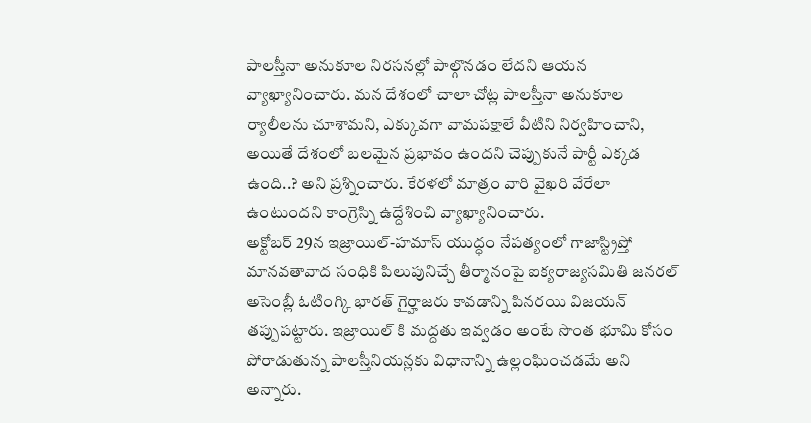పాలస్తీనా అనుకూల నిరసనల్లో పాల్గొనడం లేదని ఆయన వ్యాఖ్యానించారు. మన దేశంలో చాలా చోట్ల పాలస్తీనా అనుకూల ర్యాలీలను చూశామని, ఎక్కువగా వామపక్షాలే వీటిని నిర్వహించాని, అయితే దేశంలో బలమైన ప్రభావం ఉందని చెప్పుకునే పార్టీ ఎక్కడ ఉంది..? అని ప్రశ్నించారు. కేరళలో మాత్రం వారి వైఖరి వేరేలా ఉంటుందని కాంగ్రెస్ని ఉద్దేశించి వ్యాఖ్యానించారు.
అక్టోబర్ 29న ఇజ్రాయిల్-హమాస్ యుద్ధం నేపత్యంలో గాజాస్ట్రిప్తో మానవతావాద సంధికి పిలుపునిచ్చే తీర్మానంపై ఐక్యరాజ్యసమితి జనరల్ అసెంబ్లీ ఓటింగ్కి భారత్ గైర్హాజరు కావడాన్ని పినరయి విజయన్ తప్పుపట్టారు. ఇజ్రాయిల్ కి మద్దతు ఇవ్వడం అంటే సొంత భూమి కోసం పోరాడుతున్న పాలస్తీనియన్లకు విధానాన్ని ఉల్లంఘించడమే అని అన్నారు.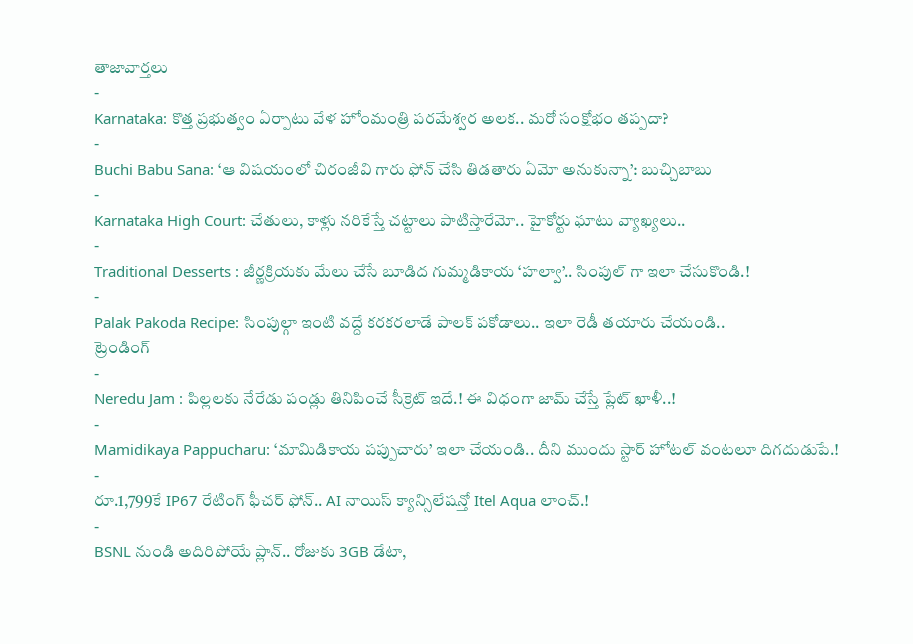తాజావార్తలు
-
Karnataka: కొత్త ప్రభుత్వం ఏర్పాటు వేళ హోంమంత్రి పరమేశ్వర అలక.. మరో సంక్షోభం తప్పదా?
-
Buchi Babu Sana: ‘ఆ విషయంలో చిరంజీవి గారు ఫోన్ చేసి తిడతారు ఏమో అనుకున్నా’: బుచ్చిబాబు
-
Karnataka High Court: చేతులు, కాళ్లు నరికేస్తే చట్టాలు పాటిస్తారేమో.. హైకోర్టు ఘాటు వ్యాఖ్యలు..
-
Traditional Desserts : జీర్ణక్రియకు మేలు చేసే బూడిద గుమ్మడికాయ ‘హల్వా’.. సింపుల్ గా ఇలా చేసుకొండి.!
-
Palak Pakoda Recipe: సింపుల్గా ఇంటి వద్దే కరకరలాడే పాలక్ పకోడాలు.. ఇలా రెడీ తయారు చేయండి..
ట్రెండింగ్
-
Neredu Jam : పిల్లలకు నేరేడు పండ్లు తినిపించే సీక్రెట్ ఇదే.! ఈ విధంగా జామ్ చేస్తే ప్లేట్ ఖాళీ..!
-
Mamidikaya Pappucharu: ‘మామిడికాయ పప్పుచారు’ ఇలా చేయండి.. దీని ముందు స్టార్ హోటల్ వంటలూ దిగదుడుపే.!
-
రూ.1,799కే IP67 రేటింగ్ ఫీచర్ ఫోన్.. AI నాయిస్ క్యాన్సిలేషన్తో Itel Aqua లాంచ్.!
-
BSNL నుండి అదిరిపోయే ప్లాన్.. రోజుకు 3GB డేటా,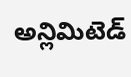అన్లిమిటెడ్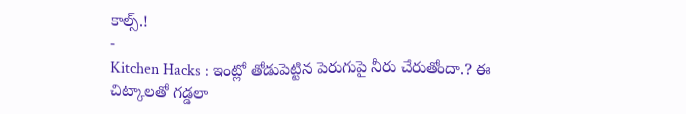కాల్స్.!
-
Kitchen Hacks : ఇంట్లో తోడుపెట్టిన పెరుగుపై నీరు చేరుతోందా.? ఈ చిట్కాలతో గడ్డలా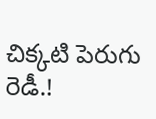చిక్కటి పెరుగు రెడీ.!